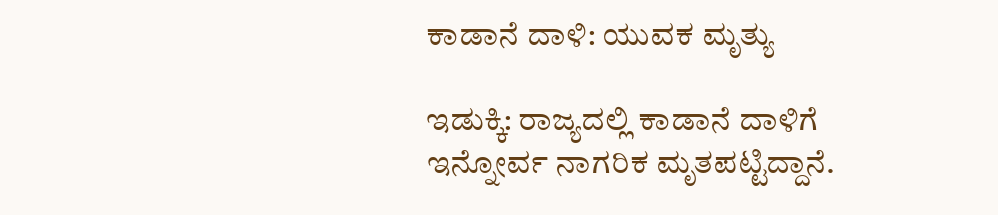ಕಾಡಾನೆ ದಾಳಿ: ಯುವಕ ಮೃತ್ಯು

ಇಡುಕ್ಕಿ: ರಾಜ್ಯದಲ್ಲಿ ಕಾಡಾನೆ ದಾಳಿಗೆ ಇನ್ನೋರ್ವ ನಾಗರಿಕ ಮೃತಪಟ್ಟಿದ್ದಾನೆ.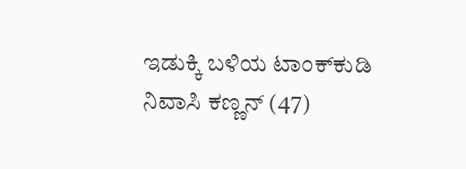ಇಡುಕ್ಕಿ ಬಳಿಯ ಟಾಂಕ್‌ಕುಡಿ ನಿವಾಸಿ ಕಣ್ಣನ್ (47)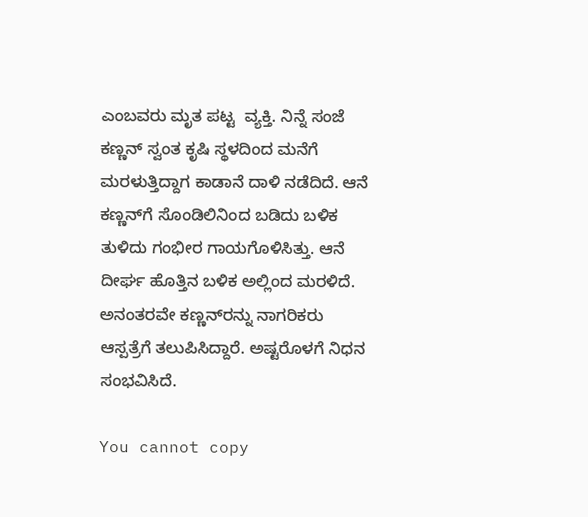ಎಂಬವರು ಮೃತ ಪಟ್ಟ  ವ್ಯಕ್ತಿ. ನಿನ್ನೆ ಸಂಜೆ ಕಣ್ಣನ್ ಸ್ವಂತ ಕೃಷಿ ಸ್ಥಳದಿಂದ ಮನೆಗೆ ಮರಳುತ್ತಿದ್ದಾಗ ಕಾಡಾನೆ ದಾಳಿ ನಡೆದಿದೆ. ಆನೆ ಕಣ್ಣನ್‌ಗೆ ಸೊಂಡಿಲಿನಿಂದ ಬಡಿದು ಬಳಿಕ  ತುಳಿದು ಗಂಭೀರ ಗಾಯಗೊಳಿಸಿತ್ತು. ಆನೆ ದೀರ್ಘ ಹೊತ್ತಿನ ಬಳಿಕ ಅಲ್ಲಿಂದ ಮರಳಿದೆ. ಅನಂತರವೇ ಕಣ್ಣನ್‌ರನ್ನು ನಾಗರಿಕರು  ಆಸ್ಪತ್ರೆಗೆ ತಲುಪಿಸಿದ್ದಾರೆ. ಅಷ್ಟರೊಳಗೆ ನಿಧನ ಸಂಭವಿಸಿದೆ.

You cannot copy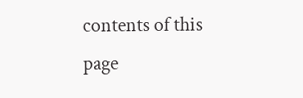contents of this page